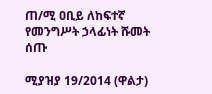ጠ/ሚ ዐቢይ ለከፍተኛ የመንግሥት ኃላፊነት ሹመት ሰጡ

ሚያዝያ 19/2014 (ዋልታ)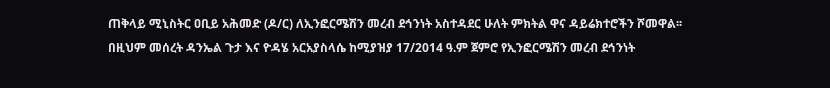ጠቅላይ ሚኒስትር ዐቢይ አሕመድ (ዶ/ር) ለኢንፎርሜሽን መረብ ደኅንነት አስተዳደር ሁለት ምክትል ዋና ዳይሬክተሮችን ሾመዋል፡፡
በዚህም መሰረት ዳንኤል ጉታ እና ዮዳሄ አርአያስላሴ ከሚያዝያ 17/2014 ዓ.ም ጀምሮ የኢንፎርሜሽን መረብ ደኅንነት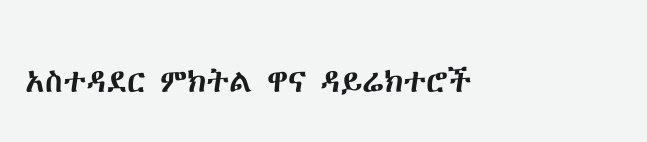አስተዳደር ምክትል ዋና ዳይሬክተሮች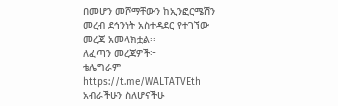በመሆን መሾማቸውን ከኢንፎርሜሽን መረብ ደኅንነት አስተዳደር የተገኘው መረጃ አመላክቷል፡፡
ለፈጣን መረጃዎች፦
ቴሌግራም https://t.me/WALTATVEth
አብራችሁን ስለሆናችሁ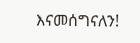እናመሰግናለን!